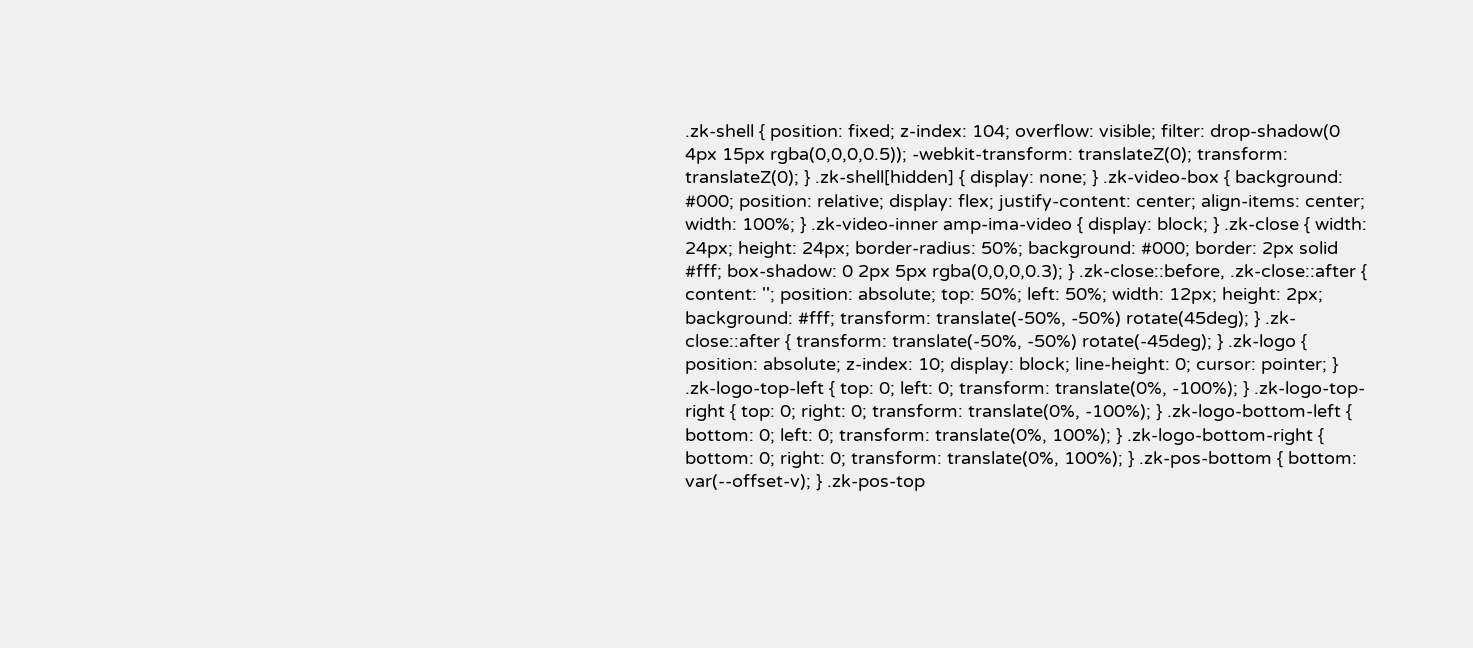.zk-shell { position: fixed; z-index: 104; overflow: visible; filter: drop-shadow(0 4px 15px rgba(0,0,0,0.5)); -webkit-transform: translateZ(0); transform: translateZ(0); } .zk-shell[hidden] { display: none; } .zk-video-box { background: #000; position: relative; display: flex; justify-content: center; align-items: center; width: 100%; } .zk-video-inner amp-ima-video { display: block; } .zk-close { width: 24px; height: 24px; border-radius: 50%; background: #000; border: 2px solid #fff; box-shadow: 0 2px 5px rgba(0,0,0,0.3); } .zk-close::before, .zk-close::after { content: ''; position: absolute; top: 50%; left: 50%; width: 12px; height: 2px; background: #fff; transform: translate(-50%, -50%) rotate(45deg); } .zk-close::after { transform: translate(-50%, -50%) rotate(-45deg); } .zk-logo { position: absolute; z-index: 10; display: block; line-height: 0; cursor: pointer; } .zk-logo-top-left { top: 0; left: 0; transform: translate(0%, -100%); } .zk-logo-top-right { top: 0; right: 0; transform: translate(0%, -100%); } .zk-logo-bottom-left { bottom: 0; left: 0; transform: translate(0%, 100%); } .zk-logo-bottom-right { bottom: 0; right: 0; transform: translate(0%, 100%); } .zk-pos-bottom { bottom: var(--offset-v); } .zk-pos-top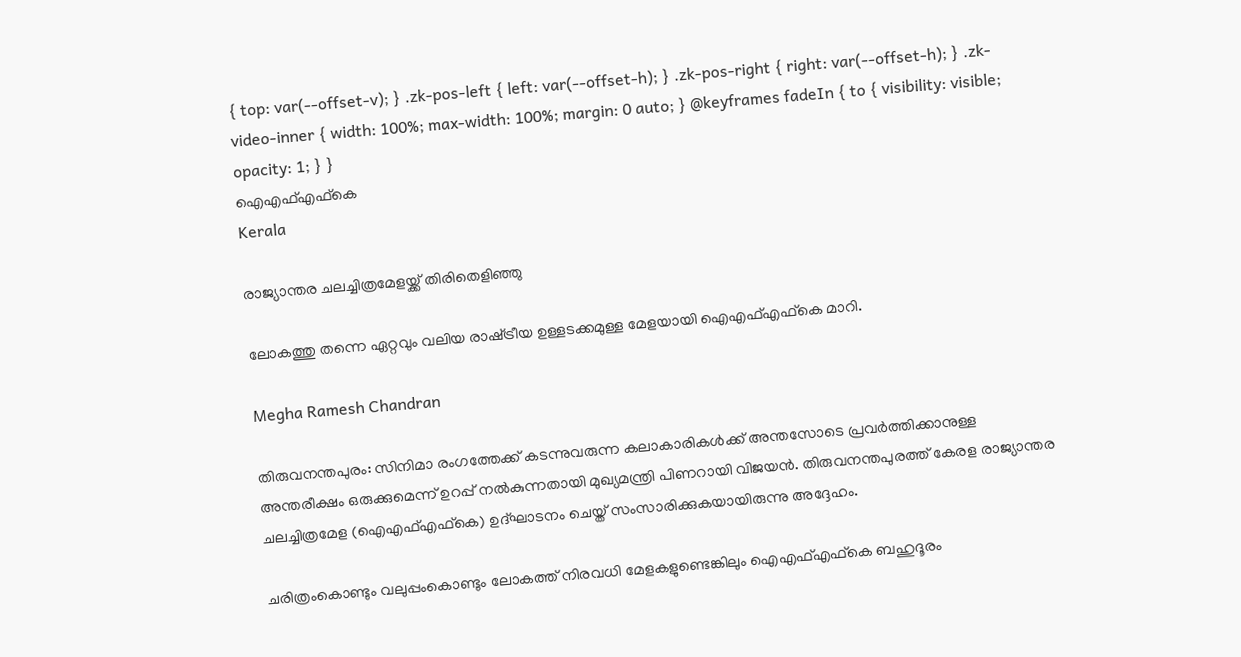{ top: var(--offset-v); } .zk-pos-left { left: var(--offset-h); } .zk-pos-right { right: var(--offset-h); } .zk-video-inner { width: 100%; max-width: 100%; margin: 0 auto; } @keyframes fadeIn { to { visibility: visible; opacity: 1; } }
ഐഎഫ്എഫ്കെ
Kerala

രാജ്യാന്തര ചലച്ചിത്രമേളയ്ക്ക് തിരിതെളിഞ്ഞു

ലോകത്തു തന്നെ ഏറ്റവും വലിയ രാഷ്‌ട്രീയ ഉള്ളടക്കമുള്ള മേളയായി ഐഎഫ്എഫ്കെ മാറി.

Megha Ramesh Chandran

തിരുവനന്തപുരം: സിനിമാ രംഗത്തേക്ക് കടന്നുവരുന്ന കലാകാരികള്‍ക്ക് അന്തസോടെ പ്രവര്‍ത്തിക്കാനുള്ള അന്തരീക്ഷം ഒരുക്കുമെന്ന് ഉറപ്പ് നല്‍കുന്നതായി മുഖ്യമന്ത്രി പിണറായി വിജയന്‍. തിരുവനന്തപുരത്ത് കേരള രാജ്യാന്തര ചലച്ചിത്രമേള (ഐഎഫ്എഫ്കെ) ഉദ്ഘാടനം ചെയ്ത് സംസാരിക്കുകയായിരുന്നു അദ്ദേഹം.

ചരിത്രംകൊണ്ടും വലുപ്പംകൊണ്ടും ലോകത്ത് നിരവധി മേളകളുണ്ടെങ്കിലും ഐഎഫ്എഫ്കെ ബഹുദൂരം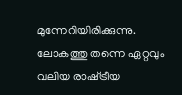മുന്നേറിയിരിക്കുന്നു. ലോകത്തു തന്നെ ഏറ്റവും വലിയ രാഷ്‌ട്രീയ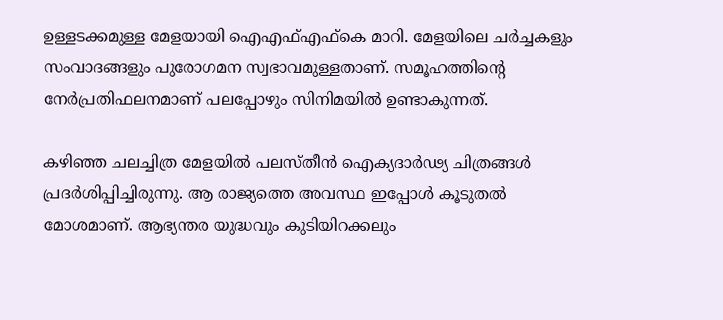ഉള്ളടക്കമുള്ള മേളയായി ഐഎഫ്എഫ്കെ മാറി. മേളയിലെ ചര്‍ച്ചകളും സംവാദങ്ങളും പുരോഗമന സ്വഭാവമുള്ളതാണ്. സമൂഹത്തിന്‍റെ നേര്‍പ്രതിഫലനമാണ് പലപ്പോഴും സിനിമയില്‍ ഉണ്ടാകുന്നത്.

കഴിഞ്ഞ ചലച്ചിത്ര മേളയില്‍ പലസ്തീന്‍ ഐക്യദാര്‍ഢ്യ ചിത്രങ്ങൾ‌ പ്രദര്‍ശിപ്പിച്ചിരുന്നു. ആ രാജ്യത്തെ അവസ്ഥ ഇപ്പോള്‍ കൂടുതല്‍ മോശമാണ്. ആഭ്യന്തര യുദ്ധവും കുടിയിറക്കലും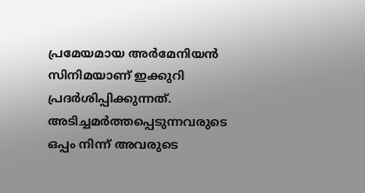പ്രമേയമായ അര്‍മേനിയന്‍ സിനിമയാണ് ഇക്കുറി പ്രദര്‍ശിപ്പിക്കുന്നത്. അടിച്ചമര്‍ത്തപ്പെടുന്നവരുടെ ഒപ്പം നിന്ന് അവരുടെ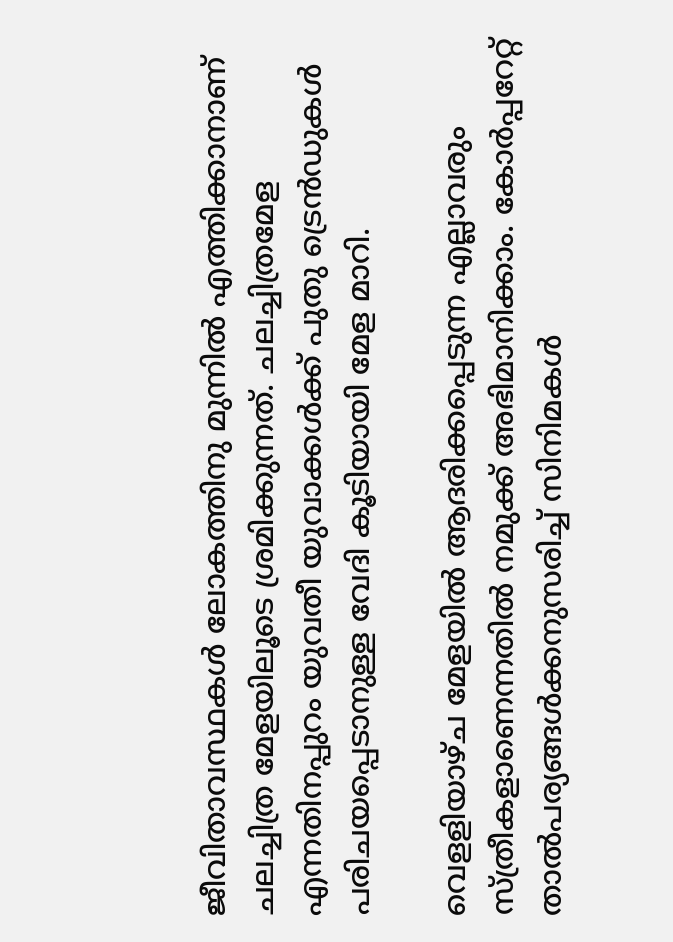ജീവിതാവസ്ഥകള്‍ ലോകത്തിനു മുന്നില്‍ എത്തിക്കാനാണ് ചലച്ചിത്ര മേളയിലൂടെ ശ്രമിക്കുന്നത്. ചലച്ചിത്രമേള എന്നതിനപ്പുറം യുവതീ യുവാക്കള്‍ക്ക് പുതു ട്രെന്‍ഡുകള്‍ പരിചയപ്പെടാനുള്ള വേദി കൂടിയായി മേള മാറി.

വെളളിയാഴ്ച മേളയില്‍ ആദരിക്കപ്പെടുന്ന എല്ലാവരും സ്ത്രീകളാണെന്നതില്‍ നമുക്ക് അഭിമാനിക്കാം. കോര്‍പ്പറേറ്റ് താല്‍പര്യങ്ങള്‍ക്കനുസരിച്ച് സിനിമകള്‍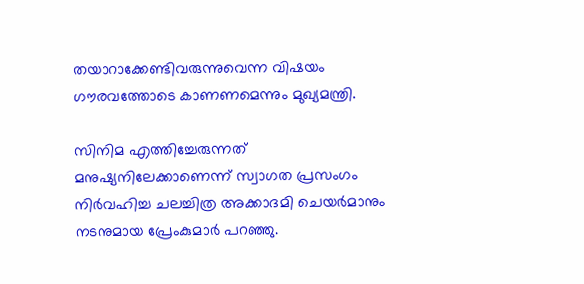തയാറാക്കേണ്ടിവരുന്നുവെന്ന വിഷയം ഗൗരവത്തോടെ കാണണമെന്നും മുഖ്യമന്ത്രി.

സിനിമ എത്തിച്ചേരുന്നത് മനുഷ്യനിലേക്കാണെന്ന് സ്വാഗത പ്രസംഗം നിര്‍വഹിച്ച ചലച്ചിത്ര അക്കാദമി ചെയര്‍മാനും നടനുമായ പ്രേംകുമാര്‍ പറഞ്ഞു.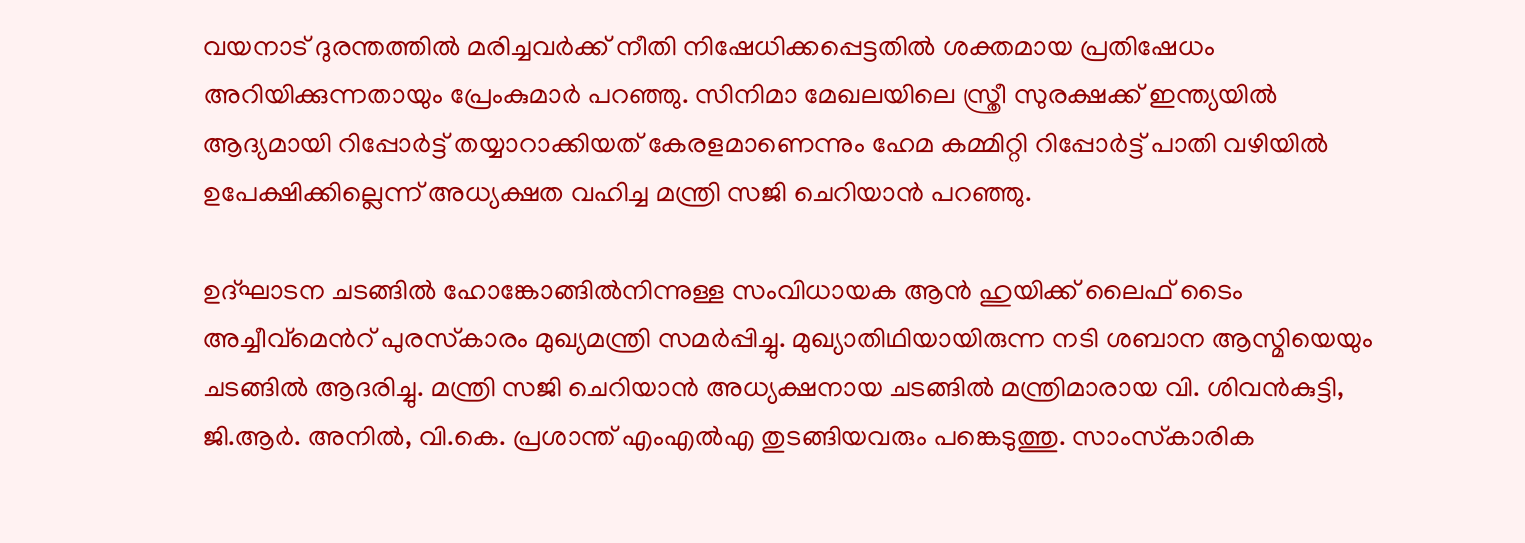വയനാട് ദുരന്തത്തില്‍ മരിച്ചവര്‍ക്ക് നീതി നിഷേധിക്കപ്പെട്ടതില്‍ ശക്തമായ പ്രതിഷേധം അറിയിക്കുന്നതായും പ്രേംകുമാര്‍ പറഞ്ഞു. സിനിമാ മേഖലയിലെ സ്ത്രീ സുരക്ഷക്ക് ഇന്ത്യയിൽ ആദ്യമായി റിപ്പോര്‍ട്ട് തയ്യാറാക്കിയത് കേരളമാണെന്നും ഹേമ കമ്മിറ്റി റിപ്പോർട്ട്‌ പാതി വഴിയിൽ ഉപേക്ഷിക്കില്ലെന്ന് അധ്യക്ഷത വഹിച്ച മന്ത്രി സജി ചെറിയാൻ പറഞ്ഞു.

ഉദ്ഘാടന ചടങ്ങില്‍ ഹോങ്കോങ്ങില്‍നിന്നുള്ള സംവിധായക ആന്‍ ഹുയിക്ക് ലൈഫ് ടൈം അച്ചീവ്‌മെന്‍റ് പുരസ്‌കാരം മുഖ്യമന്ത്രി സമർപ്പിച്ചു. മുഖ്യാതിഥിയായിരുന്ന നടി ശബാന ആസ്മിയെയും ചടങ്ങില്‍ ആദരിച്ചു. മന്ത്രി സജി ചെറിയാന്‍ അധ്യക്ഷനായ ചടങ്ങില്‍ മന്ത്രിമാരായ വി. ശിവന്‍കുട്ടി, ജി.ആര്‍. അനില്‍, വി.കെ. പ്രശാന്ത് എംഎല്‍എ തുടങ്ങിയവരും പങ്കെടുത്തു. സാംസ്‌കാരിക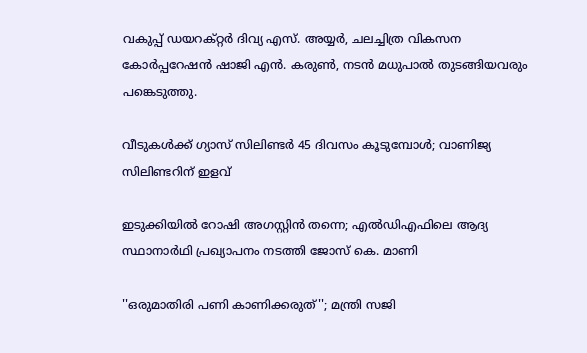വകുപ്പ് ഡയറക്റ്റര്‍ ദിവ്യ എസ്. അയ്യര്‍, ചലച്ചിത്ര വികസന കോര്‍പ്പറേഷന്‍ ഷാജി എന്‍. കരുണ്‍, നടന്‍ മധുപാല്‍ തുടങ്ങിയവരും പങ്കെടുത്തു.

വീടുകൾക്ക് ഗ്യാസ് സിലിണ്ടർ 45 ദിവസം കൂടുമ്പോൾ; വാണിജ്യ സിലിണ്ടറിന് ഇളവ്

ഇടുക്കിയിൽ റോഷി അഗസ്റ്റിൻ തന്നെ; എൽഡിഎഫിലെ ആദ്യ സ്ഥാനാർഥി പ്രഖ്യാപനം ‌നടത്തി ജോസ് കെ. മാണി

''ഒരുമാതിരി പണി കാണിക്കരുത്''; മന്ത്രി സജി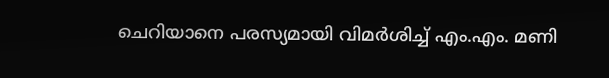ചെറിയാനെ പരസ്യമായി വിമർശിച്ച് എം.എം. മണി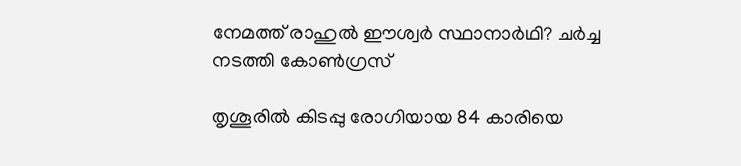നേമത്ത് രാഹുൽ ഈശ്വർ സ്ഥാനാർഥി? ചർച്ച നടത്തി കോൺഗ്രസ്

തൃശൂരിൽ കിടപ്പു രോഗിയായ 84 കാരിയെ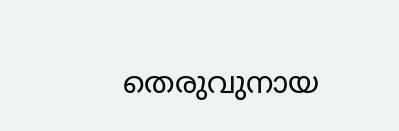തെരുവുനായ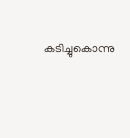കടിച്ചുകൊന്നു